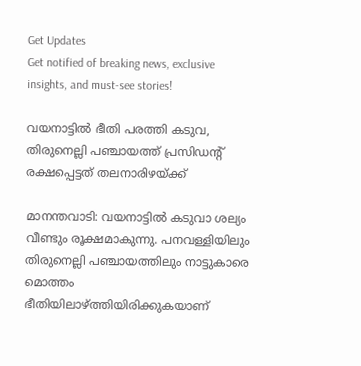Get Updates
Get notified of breaking news, exclusive insights, and must-see stories!

വയനാട്ടില്‍ ഭീതി പരത്തി കടുവ, തിരുനെല്ലി പഞ്ചായത്ത് പ്രസിഡന്റ് രക്ഷപ്പെട്ടത് തലനാരിഴയ്ക്ക്

മാനന്തവാടി: വയനാട്ടില്‍ കടുവാ ശല്യം വീണ്ടും രൂക്ഷമാകുന്നു. പനവള്ളിയിലും തിരുനെല്ലി പഞ്ചായത്തിലും നാട്ടുകാരെ മൊത്തം ഭീതിയിലാഴ്ത്തിയിരിക്കുകയാണ്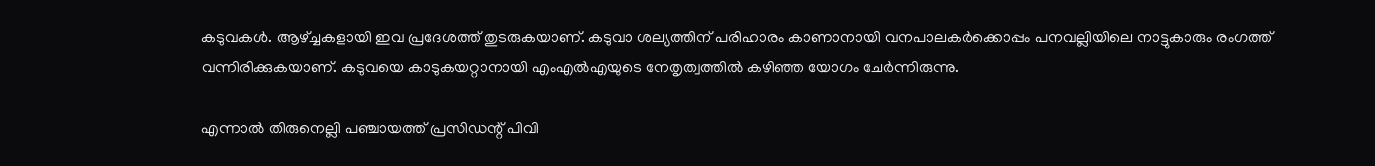കടുവകള്‍. ആഴ്ച്ചകളായി ഇവ പ്രദേശത്ത് തുടരുകയാണ്. കടുവാ ശല്യത്തിന് പരിഹാരം കാണാനായി വനപാലകര്‍ക്കൊപ്പം പനവല്ലിയിലെ നാട്ടുകാരും രംഗത്ത് വന്നിരിക്കുകയാണ്. കടുവയെ കാടുകയറ്റാനായി എംഎല്‍എയുടെ നേതൃത്വത്തില്‍ കഴിഞ്ഞ യോഗം ചേര്‍ന്നിരുന്നു.

എന്നാല്‍ തിരുനെല്ലി പഞ്ചായത്ത് പ്രസിഡന്റ് പിവി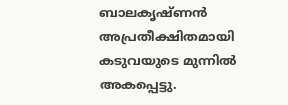ബാലകൃഷ്ണന്‍ അപ്രതീക്ഷിതമായി കടുവയുടെ മുന്നില്‍ അകപ്പെട്ടു.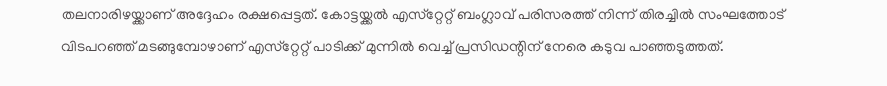തലനാരിഴയ്ക്കാണ് അദ്ദേഹം രക്ഷപ്പെട്ടത്. കോട്ടയ്ക്കല്‍ എസ്‌റ്റേറ്റ് ബംഗ്ലാവ് പരിസരത്ത് നിന്ന് തിരച്ചില്‍ സംഘത്തോട് വിടപറഞ്ഞ് മടങ്ങുമ്പോഴാണ് എസ്‌റ്റേറ്റ് പാടിക്ക് മുന്നില്‍ വെച്ച് പ്രസിഡന്റിന് നേരെ കടുവ പാഞ്ഞടുത്തത്.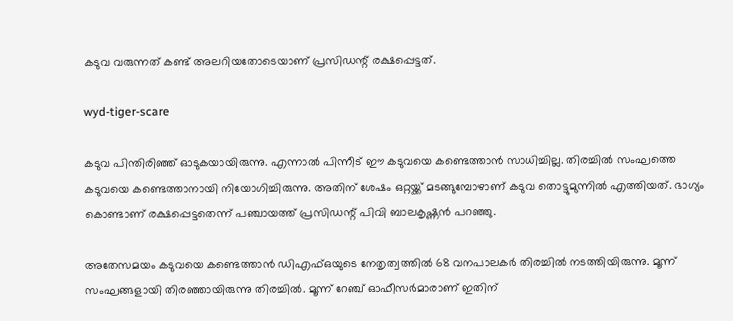കടുവ വരുന്നത് കണ്ട് അലറിയതോടെയാണ് പ്രസിഡന്റ് രക്ഷപ്പെട്ടത്.

wyd-tiger-scare

കടുവ പിന്തിരിഞ്ഞ് ഓടുകയായിരുന്നു. എന്നാല്‍ പിന്നീട് ഈ കടുവയെ കണ്ടെത്താന്‍ സാധിച്ചില്ല. തിരച്ചില്‍ സംഘത്തെ കടുവയെ കണ്ടെത്താനായി നിയോഗിച്ചിരുന്നു. അതിന് ശേഷം ഒറ്റയ്ക്ക് മടങ്ങുമ്പോഴാണ് കടുവ തൊട്ടുമുന്നില്‍ എത്തിയത്. ഭാഗ്യം കൊണ്ടാണ് രക്ഷപ്പെട്ടതെന്ന് പഞ്ചായത്ത് പ്രസിഡന്റ് പിവി ബാലകൃഷ്ണന്‍ പറഞ്ഞു.

അതേസമയം കടുവയെ കണ്ടെത്താന്‍ ഡിഎഫ്ഒയുടെ നേതൃത്വത്തില്‍ 68 വനപാലകര്‍ തിരച്ചില്‍ നടത്തിയിരുന്നു. മൂന്ന് സംഘങ്ങളായി തിരഞ്ഞായിരുന്നു തിരച്ചില്‍. മൂന്ന് റേഞ്ച് ഓഫീസര്‍മാരാണ് ഇതിന്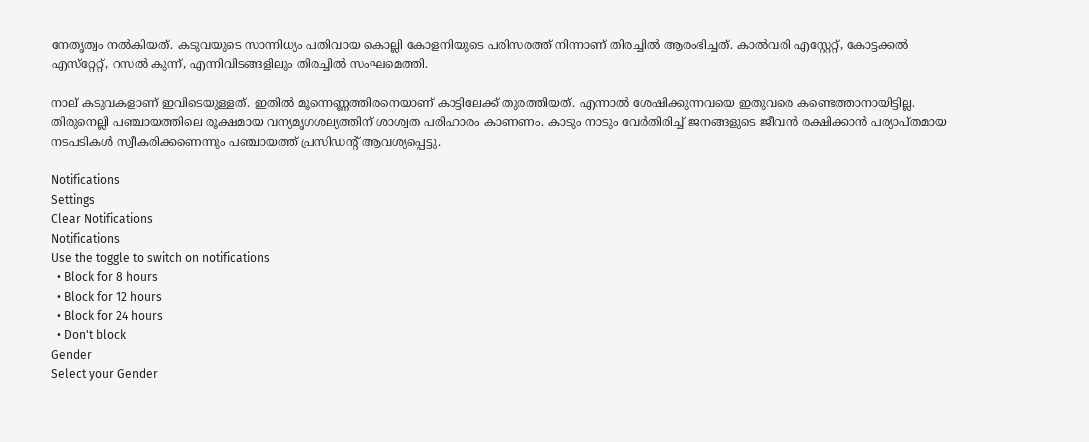നേതൃത്വം നല്‍കിയത്. കടുവയുടെ സാന്നിധ്യം പതിവായ കൊല്ലി കോളനിയുടെ പരിസരത്ത് നിന്നാണ് തിരച്ചില്‍ ആരംഭിച്ചത്. കാല്‍വരി എസ്റ്റേറ്റ്, കോട്ടക്കല്‍ എസ്‌റ്റേറ്റ്, റസല്‍ കുന്ന്, എന്നിവിടങ്ങളിലും തിരച്ചില്‍ സംഘമെത്തി.

നാല് കടുവകളാണ് ഇവിടെയുള്ളത്. ഇതില്‍ മൂന്നെണ്ണത്തിരനെയാണ് കാട്ടിലേക്ക് തുരത്തിയത്. എന്നാല്‍ ശേഷിക്കുന്നവയെ ഇതുവരെ കണ്ടെത്താനായിട്ടില്ല. തിരുനെല്ലി പഞ്ചായത്തിലെ രൂക്ഷമായ വന്യമൃഗശല്യത്തിന് ശാശ്വത പരിഹാരം കാണണം. കാടും നാടും വേര്‍തിരിച്ച് ജനങ്ങളുടെ ജീവന്‍ രക്ഷിക്കാന്‍ പര്യാപ്തമായ നടപടികള്‍ സ്വീകരിക്കണെന്നും പഞ്ചായത്ത് പ്രസിഡന്റ് ആവശ്യപ്പെട്ടു.

Notifications
Settings
Clear Notifications
Notifications
Use the toggle to switch on notifications
  • Block for 8 hours
  • Block for 12 hours
  • Block for 24 hours
  • Don't block
Gender
Select your Gender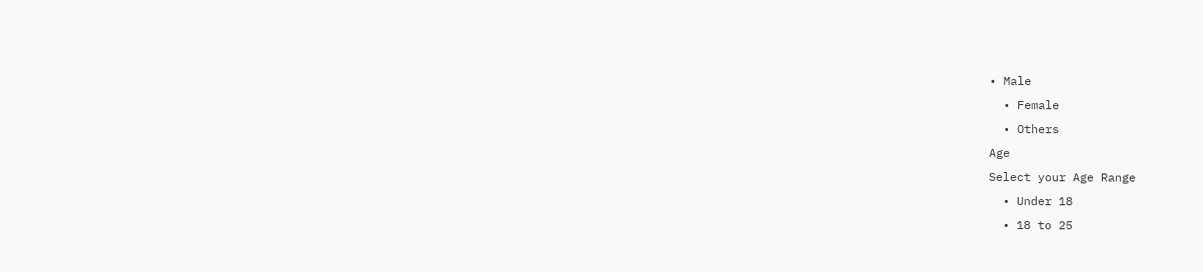• Male
  • Female
  • Others
Age
Select your Age Range
  • Under 18
  • 18 to 25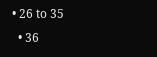• 26 to 35
  • 36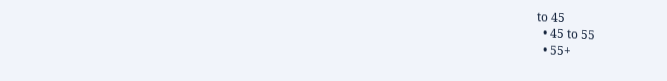to 45
  • 45 to 55
  • 55+